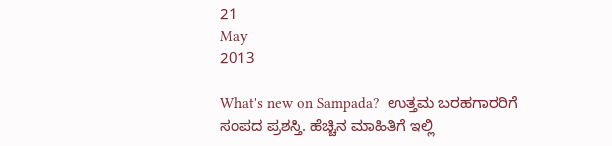21
May
2013

What's new on Sampada?  ಉತ್ತಮ ಬರಹಗಾರರಿಗೆ ಸಂಪದ ಪ್ರಶಸ್ತಿ. ಹೆಚ್ಚಿನ ಮಾಹಿತಿಗೆ ಇಲ್ಲಿ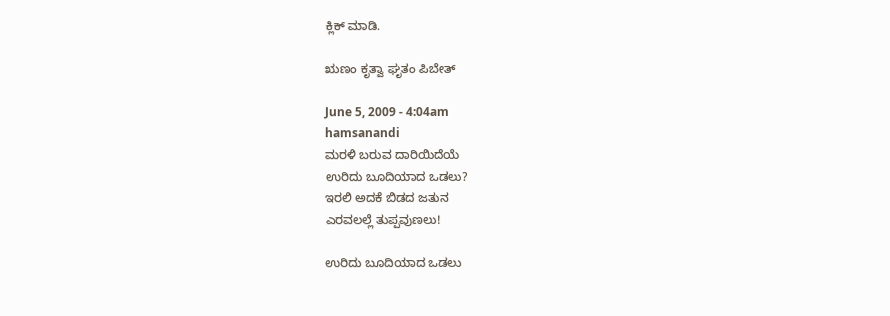ಕ್ಲಿಕ್ ಮಾಡಿ.

ಋಣಂ ಕೃತ್ವಾ ಘೃತಂ ಪಿಬೇತ್

June 5, 2009 - 4:04am
hamsanandi
ಮರಳಿ ಬರುವ ದಾರಿಯಿದೆಯೆ
ಉರಿದು ಬೂದಿಯಾದ ಒಡಲು?
ಇರಲಿ ಅದಕೆ ಬಿಡದ ಜತುನ
ಎರವಲಲ್ಲೆ ತುಪ್ಪವುಣಲು!

ಉರಿದು ಬೂದಿಯಾದ ಒಡಲು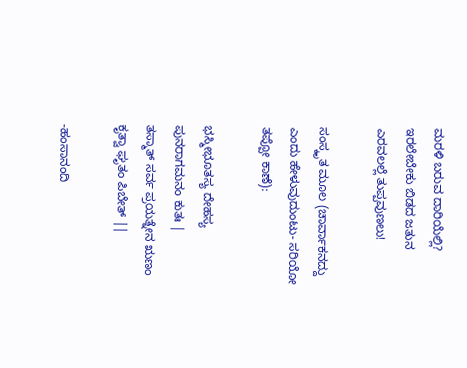ಮರಳಿ ಬರುವ ದಾರಿಯೆಲ್ಲಿ?
ಇರಲೇಬೇಕು ಬಿಡದ ಜತುನ
ಎರವಲಲ್ಲೆ ತುಪ್ಪವುಣಲು!

ಸಂಸ್ಕೃತ ಮೂಲ (ಚಾರ್ವಾಕನದ್ದು ಎಂದು ಹೇಳುವುದುಂಟು- ಸರಿಯೋ ತಪ್ಪೋ ಕಾಣೆ):

ಭಸ್ಮೀಭೂತಸ್ಯ ದೇಹಸ್ಯ ಪುನರಾಗಮನಂ ಕುತಃ |
ತಸ್ಮಾತ್ ಸರ್ವ ಪ್ರಯತ್ನೇನ ಋಣಂ ಕೃತ್ವಾ ಘೃತಂ ಪಿಬೇತ್ ||

-ಹಂಸಾನಂದಿ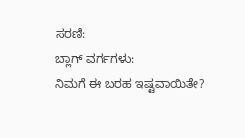ಸರಣಿ:
ಬ್ಲಾಗ್ ವರ್ಗಗಳು:
ನಿಮಗೆ ಈ ಬರಹ ಇಷ್ಟವಾಯಿತೇ?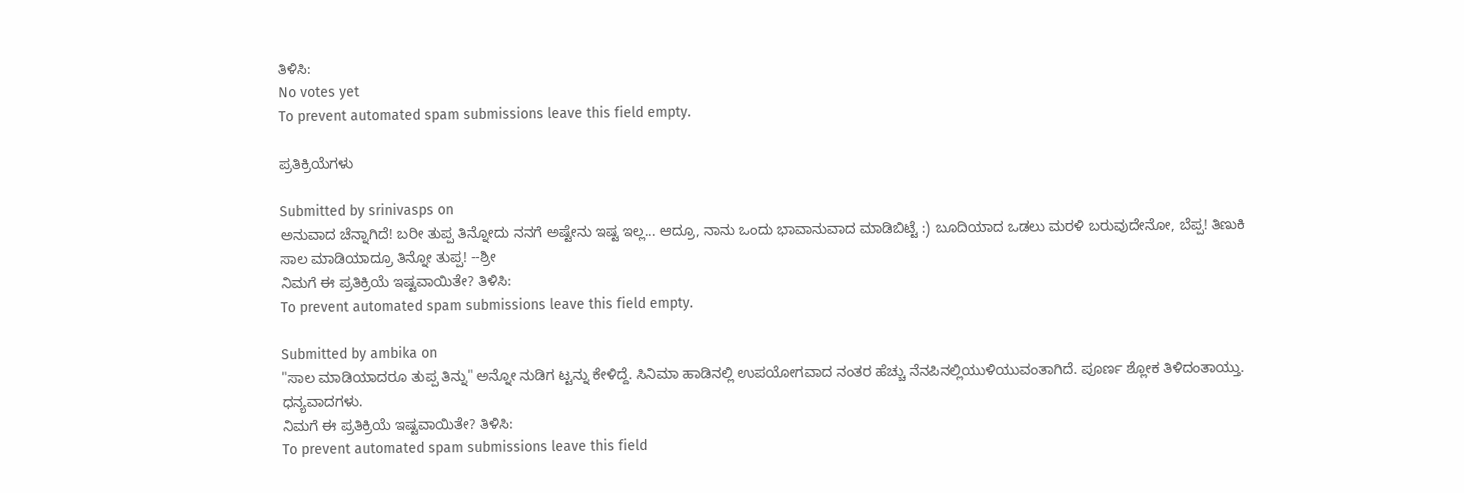ತಿಳಿಸಿ:
No votes yet
To prevent automated spam submissions leave this field empty.

ಪ್ರತಿಕ್ರಿಯೆಗಳು

Submitted by srinivasps on
ಅನುವಾದ ಚೆನ್ನಾಗಿದೆ! ಬರೀ ತುಪ್ಪ ತಿನ್ನೋದು ನನಗೆ ಅಷ್ಟೇನು ಇಷ್ಟ ಇಲ್ಲ... ಆದ್ರೂ, ನಾನು ಒಂದು ಭಾವಾನುವಾದ ಮಾಡಿಬಿಟ್ಟೆ :) ಬೂದಿಯಾದ ಒಡಲು ಮರಳಿ ಬರುವುದೇನೋ, ಬೆಪ್ಪ! ತಿಣುಕಿ ಸಾಲ ಮಾಡಿಯಾದ್ರೂ ತಿನ್ನೋ ತುಪ್ಪ! --ಶ್ರೀ
ನಿಮಗೆ ಈ ಪ್ರತಿಕ್ರಿಯೆ ಇಷ್ಟವಾಯಿತೇ? ತಿಳಿಸಿ:
To prevent automated spam submissions leave this field empty.

Submitted by ambika on
"ಸಾಲ ಮಾಡಿಯಾದರೂ ತುಪ್ಪ ತಿನ್ನು" ಅನ್ನೋ ನುಡಿಗ ಟ್ಟನ್ನು ಕೇಳಿದ್ದೆ. ಸಿನಿಮಾ ಹಾಡಿನಲ್ಲಿ ಉಪಯೋಗವಾದ ನಂತರ ಹೆಚ್ಚು ನೆನಪಿನಲ್ಲಿಯುಳಿಯುವಂತಾಗಿದೆ. ಪೂರ್ಣ ಶ್ಲೋಕ ತಿಳಿದಂತಾಯ್ತು. ಧನ್ಯವಾದಗಳು.
ನಿಮಗೆ ಈ ಪ್ರತಿಕ್ರಿಯೆ ಇಷ್ಟವಾಯಿತೇ? ತಿಳಿಸಿ:
To prevent automated spam submissions leave this field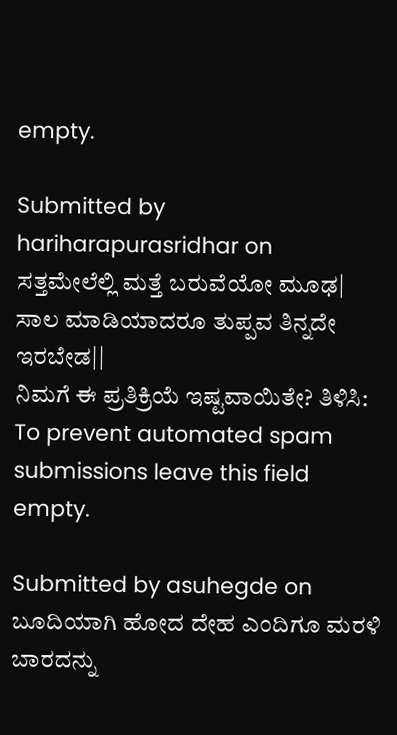empty.

Submitted by hariharapurasridhar on
ಸತ್ತಮೇಲೆಲ್ಲಿ ಮತ್ತೆ ಬರುವೆಯೋ ಮೂಢ| ಸಾಲ ಮಾಡಿಯಾದರೂ ತುಪ್ಪವ ತಿನ್ನದೇ ಇರಬೇಡ||
ನಿಮಗೆ ಈ ಪ್ರತಿಕ್ರಿಯೆ ಇಷ್ಟವಾಯಿತೇ? ತಿಳಿಸಿ:
To prevent automated spam submissions leave this field empty.

Submitted by asuhegde on
ಬೂದಿಯಾಗಿ ಹೋದ ದೇಹ ಎಂದಿಗೂ ಮರಳಿ ಬಾರದನ್ನು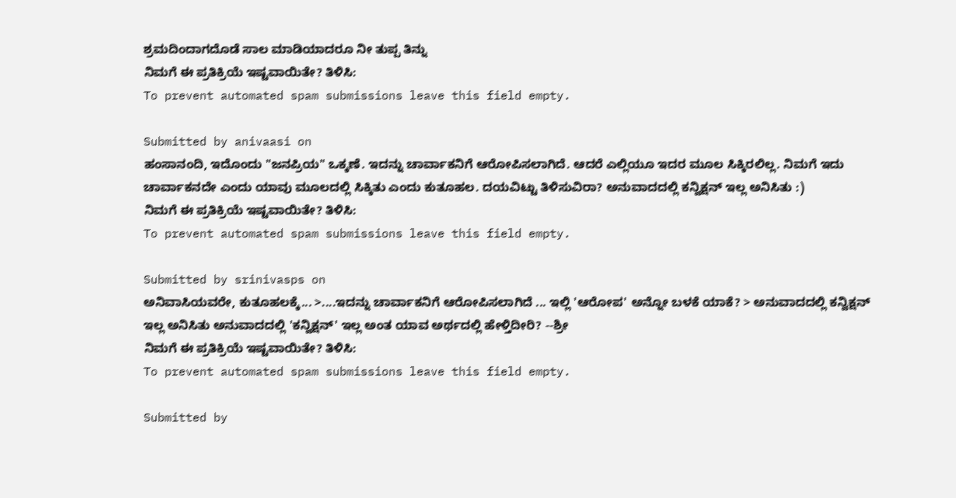ಶ್ರಮದಿಂದಾಗದೊಡೆ ಸಾಲ ಮಾಡಿಯಾದರೂ ನೀ ತುಪ್ಪ ತಿನ್ನು
ನಿಮಗೆ ಈ ಪ್ರತಿಕ್ರಿಯೆ ಇಷ್ಟವಾಯಿತೇ? ತಿಳಿಸಿ:
To prevent automated spam submissions leave this field empty.

Submitted by anivaasi on
ಹಂಸಾನಂದಿ, ಇದೊಂದು "ಜನಪ್ರಿಯ" ಒಕ್ಕಣೆ. ಇದನ್ನು ಚಾರ್ವಾಕನಿಗೆ ಆರೋಪಿಸಲಾಗಿದೆ. ಆದರೆ ಎಲ್ಲಿಯೂ ಇದರ ಮೂಲ ಸಿಕ್ಕಿರಲಿಲ್ಲ. ನಿಮಗೆ ಇದು ಚಾರ್ವಾಕನದೇ ಎಂದು ಯಾವು ಮೂಲದಲ್ಲಿ ಸಿಕ್ಕಿತು ಎಂದು ಕುತೂಹಲ. ದಯವಿಟ್ಟು ತಿಳಿಸುವಿರಾ? ಅನುವಾದದಲ್ಲಿ ಕನ್ವಿಕ್ಷನ್ ಇಲ್ಲ ಅನಿಸಿತು :)
ನಿಮಗೆ ಈ ಪ್ರತಿಕ್ರಿಯೆ ಇಷ್ಟವಾಯಿತೇ? ತಿಳಿಸಿ:
To prevent automated spam submissions leave this field empty.

Submitted by srinivasps on
ಅನಿವಾಸಿಯವರೇ, ಕುತೂಹಲಕ್ಕೆ... >....ಇದನ್ನು ಚಾರ್ವಾಕನಿಗೆ ಆರೋಪಿಸಲಾಗಿದೆ ... ಇಲ್ಲಿ 'ಆರೋಪ' ಅನ್ನೋ ಬಳಕೆ ಯಾಕೆ? > ಅನುವಾದದಲ್ಲಿ ಕನ್ವಿಕ್ಷನ್ ಇಲ್ಲ ಅನಿಸಿತು ಅನುವಾದದಲ್ಲಿ 'ಕನ್ವಿಕ್ಷನ್' ಇಲ್ಲ ಅಂತ ಯಾವ ಅರ್ಥದಲ್ಲಿ ಹೇಳ್ತಿದೀರಿ? --ಶ್ರೀ
ನಿಮಗೆ ಈ ಪ್ರತಿಕ್ರಿಯೆ ಇಷ್ಟವಾಯಿತೇ? ತಿಳಿಸಿ:
To prevent automated spam submissions leave this field empty.

Submitted by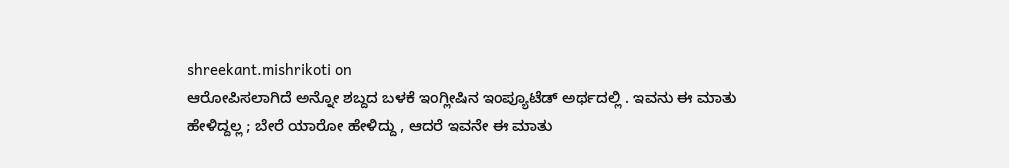shreekant.mishrikoti on
ಆರೋಪಿಸಲಾಗಿದೆ ಅನ್ನೋ ಶಬ್ದದ ಬಳಕೆ ಇಂಗ್ಲೀಷಿನ ಇಂಪ್ಯೂಟೆಡ್ ಅರ್ಥದಲ್ಲಿ . ಇವನು ಈ ಮಾತು ಹೇಳಿದ್ದಲ್ಲ ; ಬೇರೆ ಯಾರೋ ಹೇಳಿದ್ದು , ಆದರೆ ಇವನೇ ಈ ಮಾತು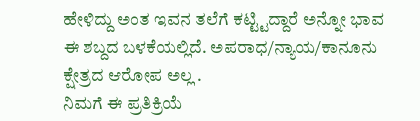ಹೇಳಿದ್ದು ಅಂತ ಇವನ ತಲೆಗೆ ಕಟ್ಟ್ಟಿದ್ದಾರೆ ಅನ್ನೋ ಭಾವ ಈ ಶಬ್ದದ ಬಳಕೆಯಲ್ಲಿದೆ. ಅಪರಾಧ/ನ್ಯಾಯ/ಕಾನೂನು ಕ್ಷೇತ್ರದ ಆರೋಪ ಅಲ್ಲ .
ನಿಮಗೆ ಈ ಪ್ರತಿಕ್ರಿಯೆ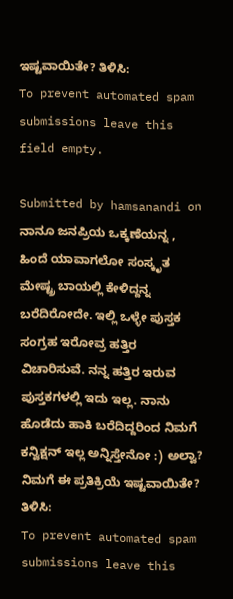ಇಷ್ಟವಾಯಿತೇ? ತಿಳಿಸಿ:
To prevent automated spam submissions leave this field empty.

Submitted by hamsanandi on
ನಾನೂ ಜನಪ್ರಿಯ ಒಕ್ಕಣೆಯನ್ನ , ಹಿಂದೆ ಯಾವಾಗಲೋ ಸಂಸ್ಕೃತ ಮೇಷ್ಟ್ರ ಬಾಯಲ್ಲಿ ಕೇಳಿದ್ದನ್ನ ಬರೆದಿರೋದೇ. ಇಲ್ಲಿ ಒಳ್ಳೇ ಪುಸ್ತಕ ಸಂಗ್ರಹ ಇರೋವ್ರ ಹತ್ತಿರ ವಿಚಾರಿಸುವೆ. ನನ್ನ ಹತ್ತಿರ ಇರುವ ಪುಸ್ತಕಗಳಲ್ಲಿ ಇದು ಇಲ್ಲ. ನಾನು ಹೊಡೆದು ಹಾಕಿ ಬರೆದಿದ್ದರಿಂದ ನಿಮಗೆ ಕನ್ವಿಕ್ಷನ್ ಇಲ್ಲ ಅನ್ನಿಸ್ತೇನೋ :) ಅಲ್ವಾ?
ನಿಮಗೆ ಈ ಪ್ರತಿಕ್ರಿಯೆ ಇಷ್ಟವಾಯಿತೇ? ತಿಳಿಸಿ:
To prevent automated spam submissions leave this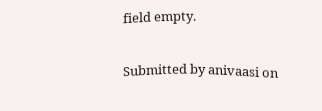field empty.

Submitted by anivaasi on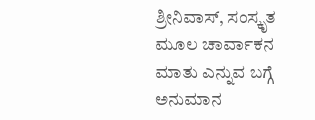ಶ್ರೀನಿವಾಸ್, ಸಂಸ್ಕೃತ ಮೂಲ ಚಾರ್ವಾಕನ ಮಾತು ಎನ್ನುವ ಬಗ್ಗೆ ಅನುಮಾನ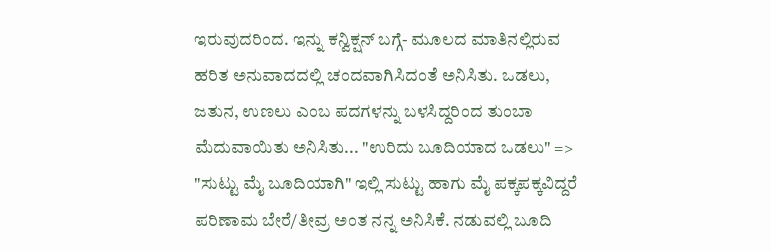ಇರುವುದರಿಂದ. ಇನ್ನು ಕನ್ವಿಕ್ಷನ್ ಬಗ್ಗೆ- ಮೂಲದ ಮಾತಿನಲ್ಲಿರುವ ಹರಿತ ಅನುವಾದದಲ್ಲಿ ಚಂದವಾಗಿಸಿದಂತೆ ಅನಿಸಿತು. ಒಡಲು, ಜತುನ, ಉಣಲು ಎಂಬ ಪದಗಳನ್ನು ಬಳಸಿದ್ದರಿಂದ ತುಂಬಾ ಮೆದುವಾಯಿತು ಅನಿಸಿತು... "ಉರಿದು ಬೂದಿಯಾದ ಒಡಲು" => "ಸುಟ್ಟು ಮೈ ಬೂದಿಯಾಗಿ" ಇಲ್ಲಿ ಸುಟ್ಟು ಹಾಗು ಮೈ ಪಕ್ಕಪಕ್ಕವಿದ್ದರೆ ಪರಿಣಾಮ ಬೇರೆ/ತೀವ್ರ ಅಂತ ನನ್ನ ಅನಿಸಿಕೆ. ನಡುವಲ್ಲಿ ಬೂದಿ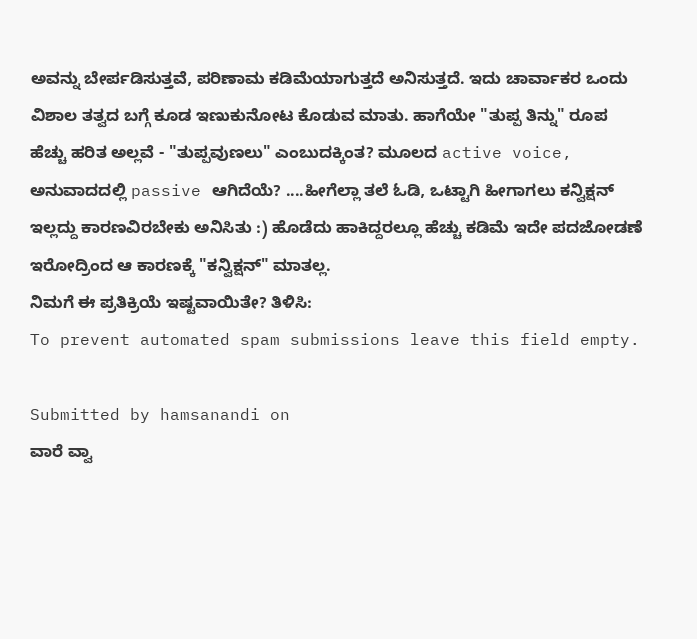ಅವನ್ನು ಬೇರ್ಪಡಿಸುತ್ತವೆ, ಪರಿಣಾಮ ಕಡಿಮೆಯಾಗುತ್ತದೆ ಅನಿಸುತ್ತದೆ. ಇದು ಚಾರ್ವಾಕರ ಒಂದು ವಿಶಾಲ ತತ್ವದ ಬಗ್ಗೆ ಕೂಡ ಇಣುಕುನೋಟ ಕೊಡುವ ಮಾತು. ಹಾಗೆಯೇ "ತುಪ್ಪ ತಿನ್ನು" ರೂಪ ಹೆಚ್ಚು ಹರಿತ ಅಲ್ಲವೆ - "ತುಪ್ಪವುಣಲು" ಎಂಬುದಕ್ಕಿಂತ? ಮೂಲದ active voice, ಅನುವಾದದಲ್ಲಿ passive ಆಗಿದೆಯೆ? ....ಹೀಗೆಲ್ಲಾ ತಲೆ ಓಡಿ, ಒಟ್ಟಾಗಿ ಹೀಗಾಗಲು ಕನ್ವಿಕ್ಷನ್ ಇಲ್ಲದ್ದು ಕಾರಣವಿರಬೇಕು ಅನಿಸಿತು :) ಹೊಡೆದು ಹಾಕಿದ್ದರಲ್ಲೂ ಹೆಚ್ಚು ಕಡಿಮೆ ಇದೇ ಪದಜೋಡಣೆ ಇರೋದ್ರಿಂದ ಆ ಕಾರಣಕ್ಕೆ "ಕನ್ವಿಕ್ಷನ್" ಮಾತಲ್ಲ.
ನಿಮಗೆ ಈ ಪ್ರತಿಕ್ರಿಯೆ ಇಷ್ಟವಾಯಿತೇ? ತಿಳಿಸಿ:
To prevent automated spam submissions leave this field empty.

Submitted by hamsanandi on
ವಾರೆ ವ್ವಾ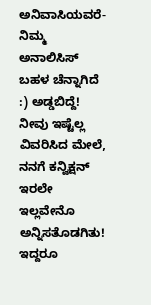ಅನಿವಾಸಿಯವರೆ- ನಿಮ್ಮ ಅನಾಲಿಸಿಸ್ ಬಹಳ ಚೆನ್ನಾಗಿದೆ :) ಅಡ್ಡಬಿದ್ದೆ! ನೀವು ಇಷ್ಟೆಲ್ಲ ವಿವರಿಸಿದ ಮೇಲೆ, ನನಗೆ ಕನ್ವಿಕ್ಷನ್ ಇರಲೇ ಇಲ್ಲವೇನೊ ಅನ್ನಿಸತೊಡಗಿತು! ಇದ್ದರೂ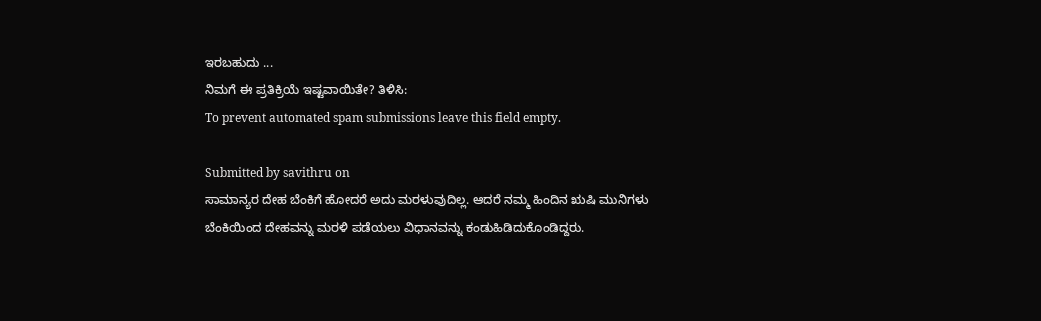ಇರಬಹುದು ...
ನಿಮಗೆ ಈ ಪ್ರತಿಕ್ರಿಯೆ ಇಷ್ಟವಾಯಿತೇ? ತಿಳಿಸಿ:
To prevent automated spam submissions leave this field empty.

Submitted by savithru on
ಸಾಮಾನ್ಯರ ದೇಹ ಬೆಂಕಿಗೆ ಹೋದರೆ ಅದು ಮರಳುವುದಿಲ್ಲ. ಆದರೆ ನಮ್ಮ ಹಿಂದಿನ ಋಷಿ ಮುನಿಗಳು ಬೆಂಕಿಯಿಂದ ದೇಹವನ್ನು ಮರಳಿ ಪಡೆಯಲು ವಿಧಾನವನ್ನು ಕಂಡುಹಿಡಿದುಕೊಂಡಿದ್ದರು.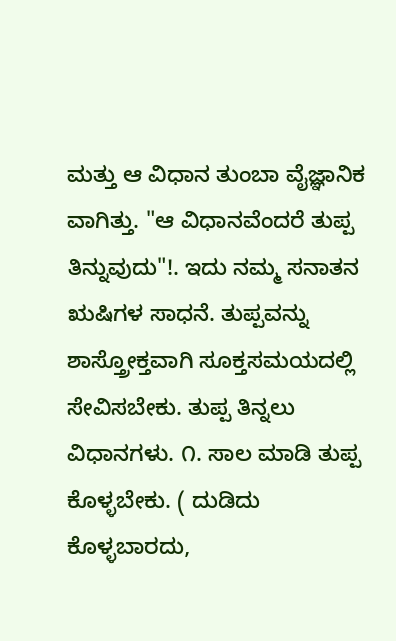ಮತ್ತು ಆ ವಿಧಾನ ತುಂಬಾ ವೈಜ್ಞಾನಿಕ ವಾಗಿತ್ತು. "ಆ ವಿಧಾನವೆಂದರೆ ತುಪ್ಪ ತಿನ್ನುವುದು"!. ಇದು ನಮ್ಮ ಸನಾತನ ಋಷಿಗಳ ಸಾಧನೆ. ತುಪ್ಪವನ್ನು ಶಾಸ್ತ್ರೋಕ್ತವಾಗಿ ಸೂಕ್ತಸಮಯದಲ್ಲಿ ಸೇವಿಸಬೇಕು. ತುಪ್ಪ ತಿನ್ನಲು ವಿಧಾನಗಳು. ೧. ಸಾಲ ಮಾಡಿ ತುಪ್ಪ ಕೊಳ್ಳಬೇಕು. ( ದುಡಿದು ಕೊಳ್ಳಬಾರದು,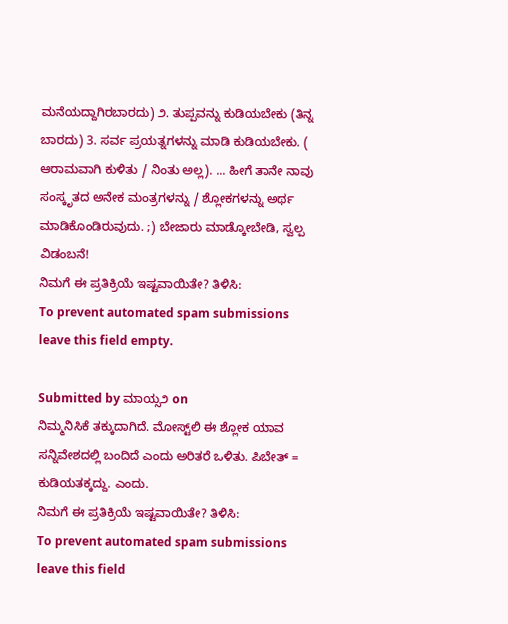ಮನೆಯದ್ದಾಗಿರಬಾರದು) ೨. ತುಪ್ಪವನ್ನು ಕುಡಿಯಬೇಕು (ತಿನ್ನ ಬಾರದು) 3. ಸರ್ವ ಪ್ರಯತ್ನಗಳನ್ನು ಮಾಡಿ ಕುಡಿಯಬೇಕು. ( ಆರಾಮವಾಗಿ ಕುಳಿತು / ನಿಂತು ಅಲ್ಲ). ... ಹೀಗೆ ತಾನೇ ನಾವು ಸಂಸ್ಕೃತದ ಅನೇಕ ಮಂತ್ರಗಳನ್ನು / ಶ್ಲೋಕಗಳನ್ನು ಅರ್ಥ ಮಾಡಿಕೊಂಡಿರುವುದು. ;) ಬೇಜಾರು ಮಾಡ್ಕೋಬೇಡಿ, ಸ್ವಲ್ಪ ವಿಡಂಬನೆ!
ನಿಮಗೆ ಈ ಪ್ರತಿಕ್ರಿಯೆ ಇಷ್ಟವಾಯಿತೇ? ತಿಳಿಸಿ:
To prevent automated spam submissions leave this field empty.

Submitted by ಮಾಯ್ಸ೨ on
ನಿಮ್ಮನಿಸಿಕೆ ತಕ್ಕುದಾಗಿದೆ. ಮೋಸ್ಟ್‌ಲಿ ಈ ಶ್ಲೋಕ ಯಾವ ಸನ್ನಿವೇಶದಲ್ಲಿ ಬಂದಿದೆ ಎಂದು ಅರಿತರೆ ಒಳಿತು. ಪಿಬೇತ್ = ಕುಡಿಯತಕ್ಕದ್ದು. ಎಂದು.
ನಿಮಗೆ ಈ ಪ್ರತಿಕ್ರಿಯೆ ಇಷ್ಟವಾಯಿತೇ? ತಿಳಿಸಿ:
To prevent automated spam submissions leave this field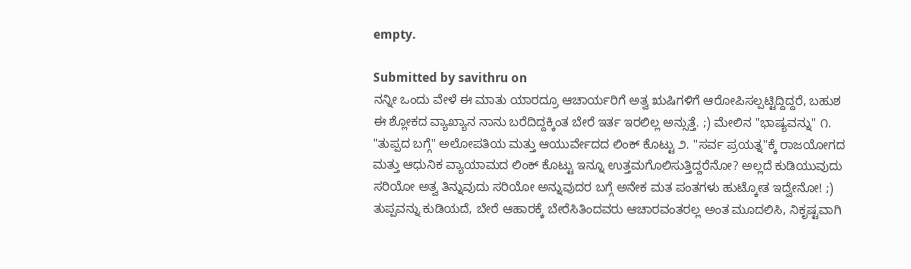empty.

Submitted by savithru on
ನನ್ನೀ ಒಂದು ವೇಳೆ ಈ ಮಾತು ಯಾರದ್ರೂ ಆಚಾರ್ಯರಿಗೆ ಅತ್ವ ಋಷಿಗಳಿಗೆ ಆರೋಪಿಸಲ್ಪಟ್ಟಿದ್ದಿದ್ದರೆ, ಬಹುಶ ಈ ಶ್ಲೋಕದ ವ್ಯಾಖ್ಯಾನ ನಾನು ಬರೆದಿದ್ದಕ್ಕಿಂತ ಬೇರೆ ಇರ್ತ ಇರಲಿಲ್ಲ ಅನ್ಸುತ್ತೆ. ;) ಮೇಲಿನ "ಭಾಷ್ಯವನ್ನು" ೧. "ತುಪ್ಪದ ಬಗ್ಗೆ" ಅಲೋಪತಿಯ ಮತ್ತು ಆಯುರ್ವೇದದ ಲಿಂಕ್ ಕೊಟ್ಟು ೨. "ಸರ್ವ ಪ್ರಯತ್ನ"ಕ್ಕೆ ರಾಜಯೋಗದ ಮತ್ತು ಆಧುನಿಕ ವ್ಯಾಯಾಮದ ಲಿಂಕ್ ಕೊಟ್ಟು ಇನ್ನೂ ಉತ್ತಮಗೊಲಿಸುತ್ತಿದ್ದರೆನೋ? ಅಲ್ಲದೆ ಕುಡಿಯುವುದು ಸರಿಯೋ ಅತ್ವ ತಿನ್ನುವುದು ಸರಿಯೋ ಅನ್ನುವುದರ ಬಗ್ಗೆ ಅನೇಕ ಮತ ಪಂತಗಳು ಹುಟ್ಕೋತ ಇದ್ವೇನೋ! ;) ತುಪ್ಪವನ್ನು ಕುಡಿಯದೆ, ಬೇರೆ ಆಹಾರಕ್ಕೆ ಬೇರೆಸಿತಿಂದವರು ಆಚಾರವಂತರಲ್ಲ ಅಂತ ಮೂದಲಿಸಿ, ನಿಕೃಷ್ಟವಾಗಿ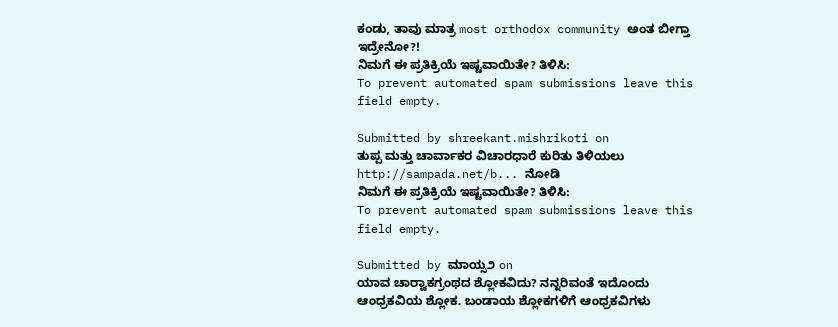ಕಂಡು, ತಾವು ಮಾತ್ರ most orthodox community ಅಂತ ಬೀಗ್ತಾ ಇದ್ರೇನೋ?!
ನಿಮಗೆ ಈ ಪ್ರತಿಕ್ರಿಯೆ ಇಷ್ಟವಾಯಿತೇ? ತಿಳಿಸಿ:
To prevent automated spam submissions leave this field empty.

Submitted by shreekant.mishrikoti on
ತುಪ್ಪ ಮತ್ತು ಚಾರ್ವಾಕರ ವಿಚಾರಧಾರೆ ಕುರಿತು ತಿಳಿಯಲು http://sampada.net/b... ನೋಡಿ
ನಿಮಗೆ ಈ ಪ್ರತಿಕ್ರಿಯೆ ಇಷ್ಟವಾಯಿತೇ? ತಿಳಿಸಿ:
To prevent automated spam submissions leave this field empty.

Submitted by ಮಾಯ್ಸ೨ on
ಯಾವ ಚಾರ್‍ವಾಕಗ್ರಂಥದ ಶ್ಲೋಕವಿದು? ನನ್ನರಿವಂತೆ ಇದೊಂದು ಆಂಧ್ರಕವಿಯ ಶ್ಲೋಕ. ಬಂಡಾಯ ಶ್ಲೋಕಗಳಿಗೆ ಆಂಧ್ರಕವಿಗಳು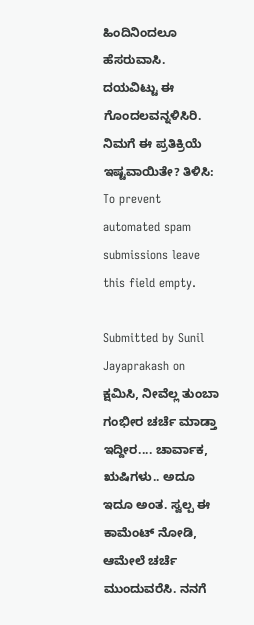ಹಿಂದಿನಿಂದಲೂ ಹೆಸರುವಾಸಿ. ದಯವಿಟ್ಟು ಈ ಗೊಂದಲವನ್ನಳಿಸಿರಿ.
ನಿಮಗೆ ಈ ಪ್ರತಿಕ್ರಿಯೆ ಇಷ್ಟವಾಯಿತೇ? ತಿಳಿಸಿ:
To prevent automated spam submissions leave this field empty.

Submitted by Sunil Jayaprakash on
ಕ್ಷಮಿಸಿ, ನೀವೆಲ್ಲ ತುಂಬಾ ಗಂಭೀರ ಚರ್ಚೆ ಮಾಡ್ತಾ ಇದ್ದೀರ.... ಚಾರ್ವಾಕ, ಋಷಿಗಳು.. ಅದೂ ಇದೂ ಅಂತ. ಸ್ವಲ್ಪ ಈ ಕಾಮೆಂಟ್ ನೋಡಿ, ಆಮೇಲೆ ಚರ್ಚೆ ಮುಂದುವರೆಸಿ. ನನಗೆ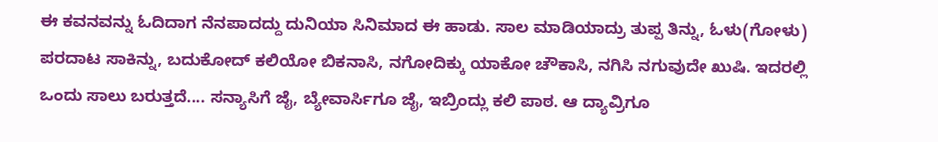ಈ ಕವನವನ್ನು ಓದಿದಾಗ ನೆನಪಾದದ್ದು ದುನಿಯಾ ಸಿನಿಮಾದ ಈ ಹಾಡು. ಸಾಲ ಮಾಡಿಯಾದ್ರು ತುಪ್ಪ ತಿನ್ನು, ಓಳು(ಗೋಳು) ಪರದಾಟ ಸಾಕಿನ್ನು, ಬದುಕೋದ್ ಕಲಿಯೋ ಬಿಕನಾಸಿ, ನಗೋದಿಕ್ಕು ಯಾಕೋ ಚೌಕಾಸಿ, ನಗಿಸಿ ನಗುವುದೇ ಖುಷಿ. ಇದರಲ್ಲಿ ಒಂದು ಸಾಲು ಬರುತ್ತದೆ.... ಸನ್ಯಾಸಿಗೆ ಜೈ, ಬ್ಯೇವಾರ್ಸಿಗೂ ಜೈ, ಇಬ್ರಿಂದ್ಲು ಕಲಿ ಪಾಠ. ಆ ದ್ಯಾವ್ರಿಗೂ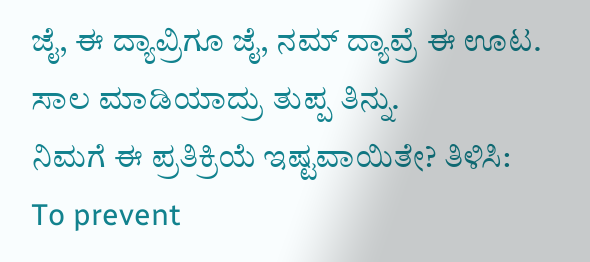ಜೈ, ಈ ದ್ಯಾವ್ರಿಗೂ ಜೈ, ನಮ್ ದ್ಯಾವ್ರೆ ಈ ಊಟ. ಸಾಲ ಮಾಡಿಯಾದ್ರು ತುಪ್ಪ ತಿನ್ನು.
ನಿಮಗೆ ಈ ಪ್ರತಿಕ್ರಿಯೆ ಇಷ್ಟವಾಯಿತೇ? ತಿಳಿಸಿ:
To prevent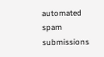automated spam submissions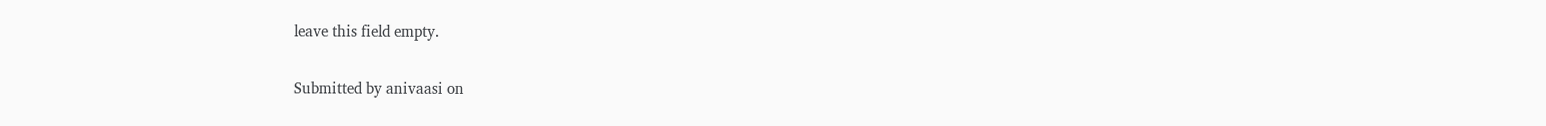leave this field empty.

Submitted by anivaasi on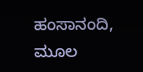ಹಂಸಾನಂದಿ, ಮೂಲ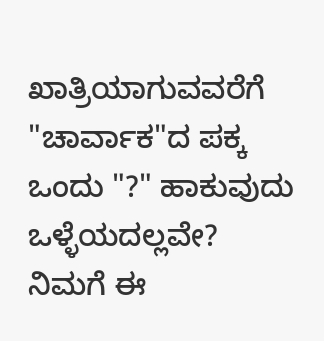ಖಾತ್ರಿಯಾಗುವವರೆಗೆ "ಚಾರ್ವಾಕ"ದ ಪಕ್ಕ ಒಂದು "?" ಹಾಕುವುದು ಒಳ್ಳೆಯದಲ್ಲವೇ?
ನಿಮಗೆ ಈ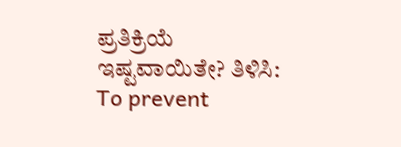ಪ್ರತಿಕ್ರಿಯೆ ಇಷ್ಟವಾಯಿತೇ? ತಿಳಿಸಿ:
To prevent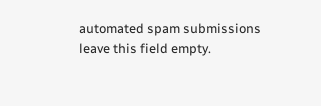automated spam submissions leave this field empty.